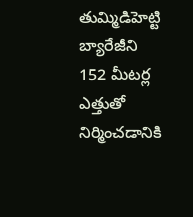తుమ్మిడిహెట్టి బ్యారేజీని 152 మీటర్ల ఎత్తుతో నిర్మించడానికి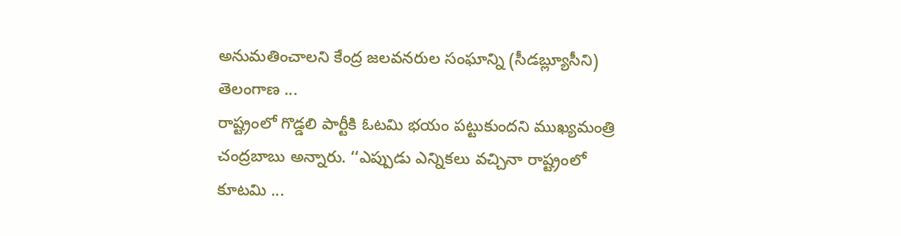అనుమతించాలని కేంద్ర జలవనరుల సంఘాన్ని (సీడబ్ల్యూసీని) తెలంగాణ ...
రాష్ట్రంలో గొడ్డలి పార్టీకి ఓటమి భయం పట్టుకుందని ముఖ్యమంత్రి చంద్రబాబు అన్నారు. ‘‘ఎప్పుడు ఎన్నికలు వచ్చినా రాష్ట్రంలో కూటమి ...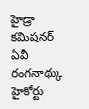హైడ్రా కమిషనర్ ఏవీ రంగనాథ్కు హైకోర్టు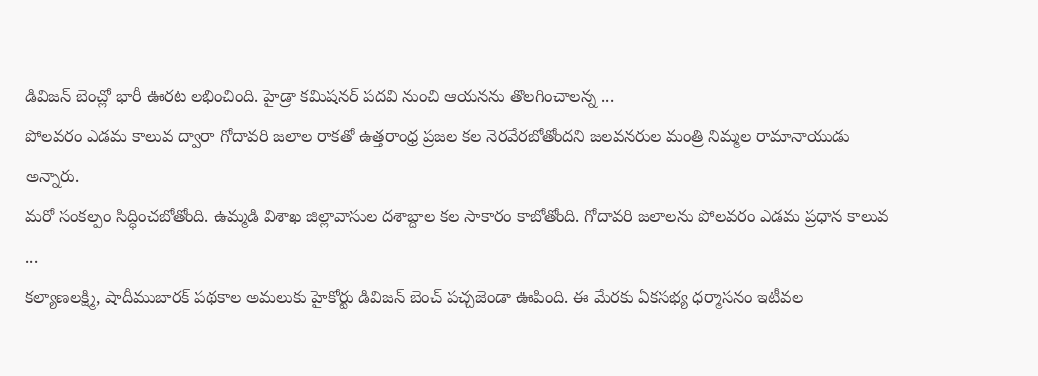డివిజన్ బెంచ్లో భారీ ఊరట లభించింది. హైడ్రా కమిషనర్ పదవి నుంచి ఆయనను తొలగించాలన్న ...
పోలవరం ఎడమ కాలువ ద్వారా గోదావరి జలాల రాకతో ఉత్తరాంధ్ర ప్రజల కల నెరవేరబోతోందని జలవనరుల మంత్రి నిమ్మల రామానాయుడు అన్నారు.
మరో సంకల్పం సిద్ధించబోతోంది. ఉమ్మడి విశాఖ జిల్లావాసుల దశాబ్దాల కల సాకారం కాబోతోంది. గోదావరి జలాలను పోలవరం ఎడమ ప్రధాన కాలువ ...
కల్యాణలక్ష్మి, షాదీముబారక్ పథకాల అమలుకు హైకోర్టు డివిజన్ బెంచ్ పచ్చజెండా ఊపింది. ఈ మేరకు ఏకసభ్య ధర్మాసనం ఇటీవల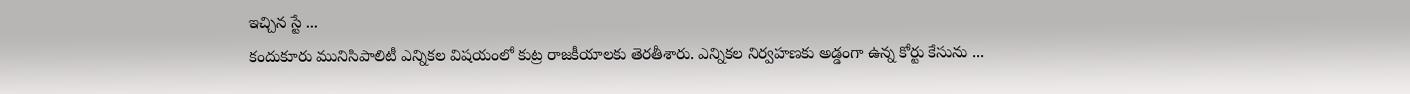ఇచ్చిన స్టే ...
కందుకూరు మునిసిపాలిటీ ఎన్నికల విషయంలో కుట్ర రాజకీయాలకు తెరతీశారు. ఎన్నికల నిర్వహణకు అడ్డంగా ఉన్న కోర్టు కేసును ...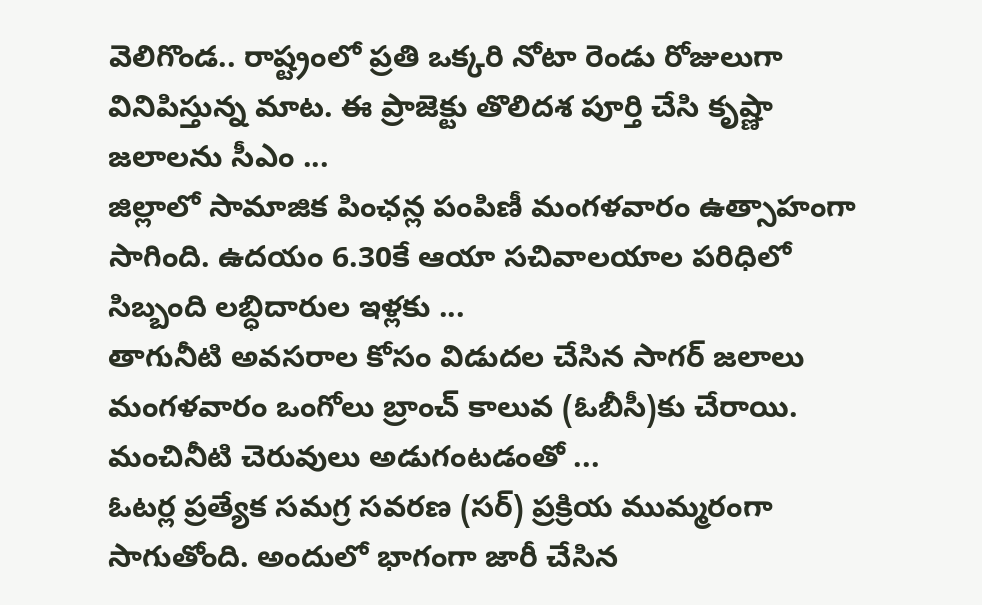వెలిగొండ.. రాష్ట్రంలో ప్రతి ఒక్కరి నోటా రెండు రోజులుగా వినిపిస్తున్న మాట. ఈ ప్రాజెక్టు తొలిదశ పూర్తి చేసి కృష్ణా జలాలను సీఎం ...
జిల్లాలో సామాజిక పింఛన్ల పంపిణీ మంగళవారం ఉత్సాహంగా సాగింది. ఉదయం 6.30కే ఆయా సచివాలయాల పరిధిలో సిబ్బంది లబ్ధిదారుల ఇళ్లకు ...
తాగునీటి అవసరాల కోసం విడుదల చేసిన సాగర్ జలాలు మంగళవారం ఒంగోలు బ్రాంచ్ కాలువ (ఓబీసీ)కు చేరాయి. మంచినీటి చెరువులు అడుగంటడంతో ...
ఓటర్ల ప్రత్యేక సమగ్ర సవరణ (సర్) ప్రక్రియ ముమ్మరంగా సాగుతోంది. అందులో భాగంగా జారీ చేసిన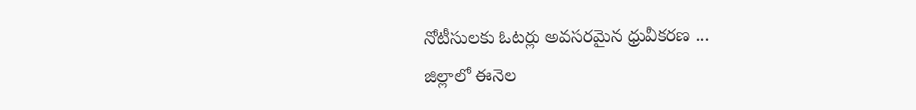నోటీసులకు ఓటర్లు అవసరమైన ధ్రువీకరణ ...
జిల్లాలో ఈనెల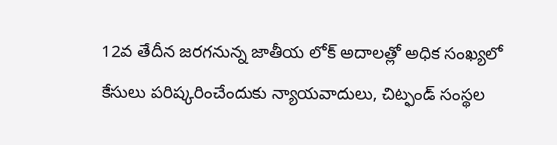12వ తేదీన జరగనున్న జాతీయ లోక్ అదాలత్లో అధిక సంఖ్యలో కేసులు పరిష్కరించేందుకు న్యాయవాదులు, చిట్ఫండ్ సంస్థల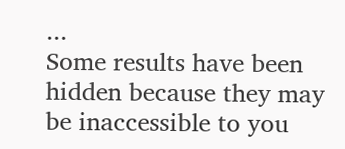...
Some results have been hidden because they may be inaccessible to you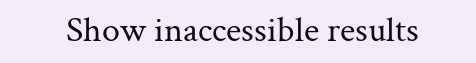Show inaccessible results